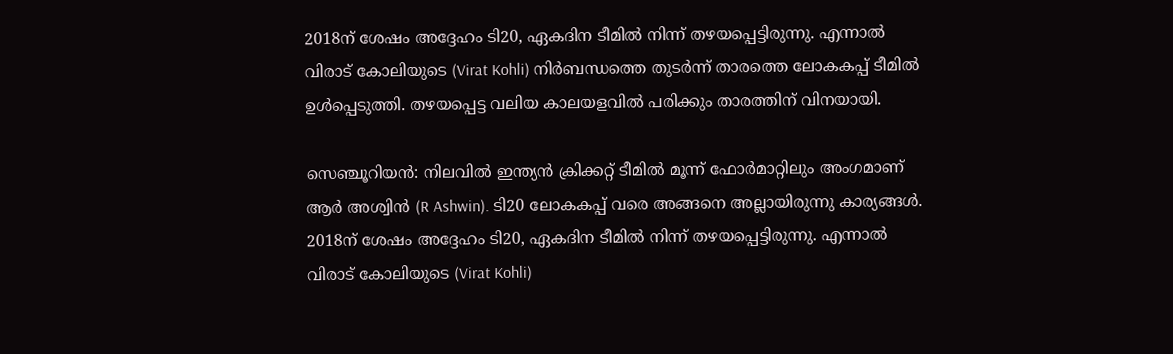2018ന് ശേഷം അദ്ദേഹം ടി20, ഏകദിന ടീമില്‍ നിന്ന് തഴയപ്പെട്ടിരുന്നു. എന്നാല്‍ വിരാട് കോലിയുടെ (Virat Kohli) നിര്‍ബന്ധത്തെ തുടര്‍ന്ന് താരത്തെ ലോകകപ്പ് ടീമില്‍ ഉള്‍പ്പെടുത്തി. തഴയപ്പെട്ട വലിയ കാലയളവില്‍ പരിക്കും താരത്തിന് വിനയായി.

സെഞ്ചൂറിയന്‍: നിലവില്‍ ഇന്ത്യന്‍ ക്രിക്കറ്റ് ടീമില്‍ മൂന്ന് ഫോര്‍മാറ്റിലും അംഗമാണ് ആര്‍ അശ്വിന്‍ (R Ashwin). ടി20 ലോകകപ്പ് വരെ അങ്ങനെ അല്ലായിരുന്നു കാര്യങ്ങള്‍. 2018ന് ശേഷം അദ്ദേഹം ടി20, ഏകദിന ടീമില്‍ നിന്ന് തഴയപ്പെട്ടിരുന്നു. എന്നാല്‍ വിരാട് കോലിയുടെ (Virat Kohli)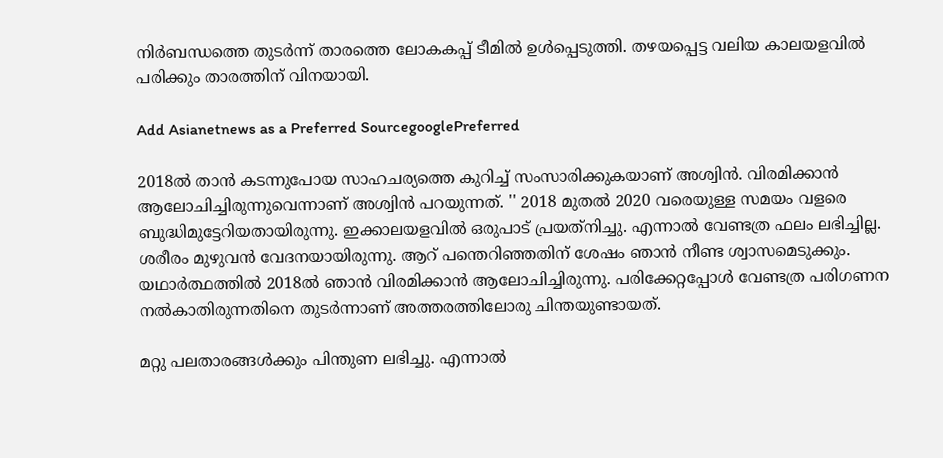നിര്‍ബന്ധത്തെ തുടര്‍ന്ന് താരത്തെ ലോകകപ്പ് ടീമില്‍ ഉള്‍പ്പെടുത്തി. തഴയപ്പെട്ട വലിയ കാലയളവില്‍ പരിക്കും താരത്തിന് വിനയായി.

Add Asianetnews as a Preferred SourcegooglePreferred

2018ല്‍ താന്‍ കടന്നുപോയ സാഹചര്യത്തെ കുറിച്ച് സംസാരിക്കുകയാണ് അശ്വിന്‍. വിരമിക്കാന്‍ ആലോചിച്ചിരുന്നുവെന്നാണ് അശ്വിന്‍ പറയുന്നത്. '' 2018 മുതല്‍ 2020 വരെയുള്ള സമയം വളരെ ബുദ്ധിമുട്ടേറിയതായിരുന്നു. ഇക്കാലയളവില്‍ ഒരുപാട് പ്രയത്‌നിച്ചു. എന്നാല്‍ വേണ്ടത്ര ഫലം ലഭിച്ചില്ല. ശരീരം മുഴുവന്‍ വേദനയായിരുന്നു. ആറ് പന്തെറിഞ്ഞതിന് ശേഷം ഞാന്‍ നീണ്ട ശ്വാസമെടുക്കും. യഥാര്‍ത്ഥത്തില്‍ 2018ല്‍ ഞാന്‍ വിരമിക്കാന്‍ ആലോചിച്ചിരുന്നു. പരിക്കേറ്റപ്പോള്‍ വേണ്ടത്ര പരിഗണന നല്‍കാതിരുന്നതിനെ തുടര്‍ന്നാണ് അത്തരത്തിലോരു ചിന്തയുണ്ടായത്.

മറ്റു പലതാരങ്ങള്‍ക്കും പിന്തുണ ലഭിച്ചു. എന്നാല്‍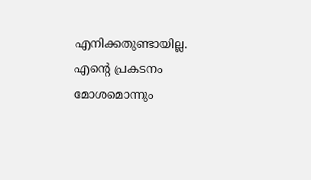എനിക്കതുണ്ടായില്ല. എന്റെ പ്രകടനം മോശമൊന്നും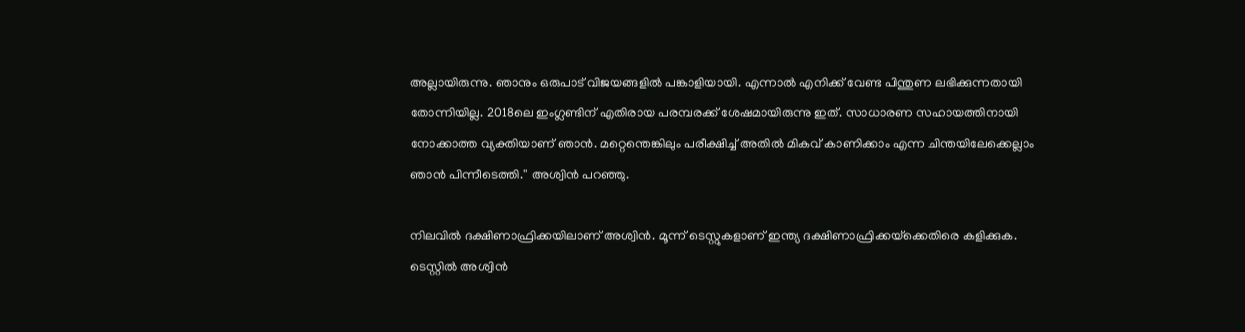അല്ലായിരുന്നു. ഞാനും ഒരുപാട് വിജയങ്ങളില്‍ പങ്കാളിയായി. എന്നാല്‍ എനിക്ക് വേണ്ട പിന്തുണ ലഭിക്കുന്നതായി തോന്നിയില്ല. 2018ലെ ഇംഗ്ലണ്ടിന് എതിരായ പരമ്പരക്ക് ശേഷമായിരുന്നു ഇത്. സാധാരണ സഹായത്തിനായി നോക്കാത്ത വ്യക്തിയാണ് ഞാന്‍. മറ്റെന്തെങ്കിലും പരീക്ഷിച്ച് അതില്‍ മികവ് കാണിക്കാം എന്ന ചിന്തയിലേക്കെല്ലാം ഞാന്‍ പിന്നീടെത്തി.'' അശ്വിന്‍ പറഞ്ഞു.

നിലവില്‍ ദക്ഷിണാഫ്രിക്കയിലാണ് അശ്വിന്‍. മൂന്ന് ടെസ്റ്റുകളാണ് ഇന്ത്യ ദക്ഷിണാഫ്രിക്കയ്‌ക്കെതിരെ കളിക്കുക. ടെസ്റ്റില്‍ അശ്വിന്‍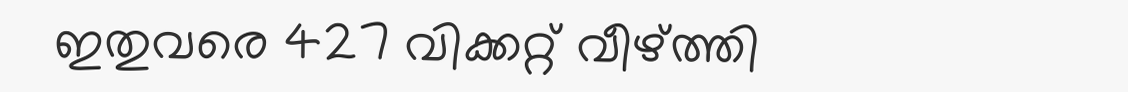ഇതുവരെ 427 വിക്കറ്റ് വീഴ്ത്തി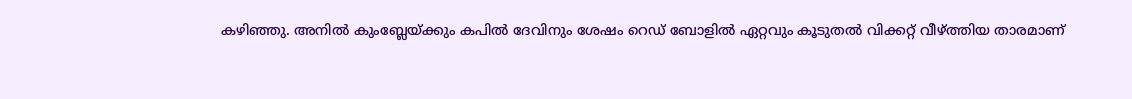കഴിഞ്ഞു. അനില്‍ കുംബ്ലേയ്ക്കും കപില്‍ ദേവിനും ശേഷം റെഡ് ബോളില്‍ ഏറ്റവും കൂടുതല്‍ വിക്കറ്റ് വീഴ്ത്തിയ താരമാണ്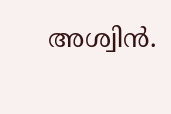അശ്വിന്‍.